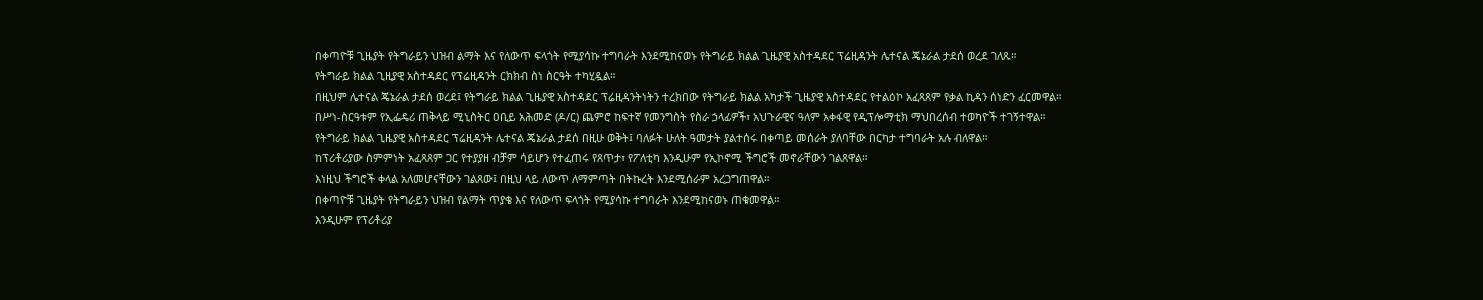በቀጣዮቹ ጊዜያት የትግራይን ህዝብ ልማት እና የለውጥ ፍላጎት የሚያሳኩ ተግባራት እንደሚከናወኑ የትግራይ ክልል ጊዜያዊ አስተዳደር ፕሬዚዳንት ሌተናል ጄኔራል ታደሰ ወረደ ገለጹ።
የትግራይ ክልል ጊዚያዊ አስተዳደር የፕሬዚዳንት ርክክብ ስነ ስርዓት ተካሂዷል።
በዚህም ሌተናል ጄኔራል ታደሰ ወረደ፤ የትግራይ ክልል ጊዜያዊ አስተዳደር ፕሬዚዳንትነትን ተረክበው የትግራይ ክልል አካታች ጊዜያዊ አስተዳደር የተልዕኮ አፈጻጸም የቃል ኪዳን ሰነድን ፈርመዋል።
በሥነ-ስርዓቱም የኢፌዴሪ ጠቅላይ ሚኒስትር ዐቢይ አሕመድ (ዶ/ር) ጨምሮ ከፍተኛ የመንግስት የስራ ኃላፊዎች፣ አህጉራዊና ዓለም አቀፋዊ የዲፕሎማቲክ ማህበረሰብ ተወካዮች ተገኝተዋል።
የትግራይ ክልል ጊዜያዊ አስተዳደር ፕሬዚዳንት ሌተናል ጄኔራል ታደሰ በዚሁ ወቅት፤ ባለፉት ሁለት ዓመታት ያልተሰሩ በቀጣይ መሰራት ያለባቸው በርካታ ተግባራት አሉ ብለዋል።
ከፕሪቶሪያው ስምምነት አፈጻጸም ጋር የተያያዘ ብቻም ሳይሆን የተፈጠሩ የጸጥታ፣ የፖለቲካ እንዲሁም የኢኮኖሚ ችግሮች መኖራቸውን ገልጸዋል።
እነዚህ ችግሮች ቀላል አለመሆናቸውን ገልጸው፤ በዚህ ላይ ለውጥ ለማምጣት በትኩረት እንደሚሰራም አረጋግጠዋል።
በቀጣዮቹ ጊዜያት የትግራይን ህዝብ የልማት ጥያቄ እና የለውጥ ፍላጎት የሚያሳኩ ተግባራት እንደሚከናወኑ ጠቁመዋል።
እንዲሁም የፕሪቶሪያ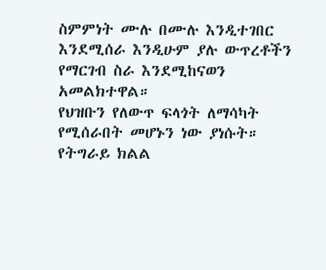ስምምነት ሙሉ በሙሉ እንዲተገበር እንደሚሰራ እንዲሁም ያሉ ውጥረቶችን የማርገብ ስራ እንደሚከናወን አመልክተዋል።
የህዝቡን የለውጥ ፍላጎት ለማሳካት የሚሰራበት መሆኑን ነው ያነሱት።
የትግራይ ክልል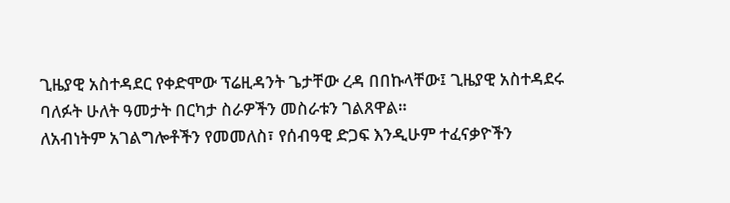ጊዜያዊ አስተዳደር የቀድሞው ፕሬዚዳንት ጌታቸው ረዳ በበኩላቸው፤ ጊዜያዊ አስተዳደሩ ባለፉት ሁለት ዓመታት በርካታ ስራዎችን መስራቱን ገልጸዋል።
ለአብነትም አገልግሎቶችን የመመለስ፣ የሰብዓዊ ድጋፍ እንዲሁም ተፈናቃዮችን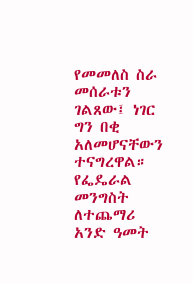የመመለስ ስራ መሰራቱን ገልጸው፤ ነገር ግን በቂ አለመሆናቸውን ተናግረዋል።
የፌዴራል መንግስት ለተጨማሪ አንድ ዓመት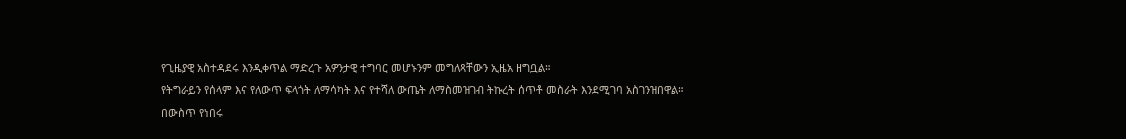የጊዜያዊ አስተዳደሩ እንዲቀጥል ማድረጉ አዎንታዊ ተግባር መሆኑንም መግለጻቸውን ኢዜአ ዘግቧል።
የትግራይን የሰላም እና የለውጥ ፍላጎት ለማሳካት እና የተሻለ ውጤት ለማስመዝገብ ትኩረት ሰጥቶ መስራት እንደሚገባ አስገንዝበዋል።
በውስጥ የነበሩ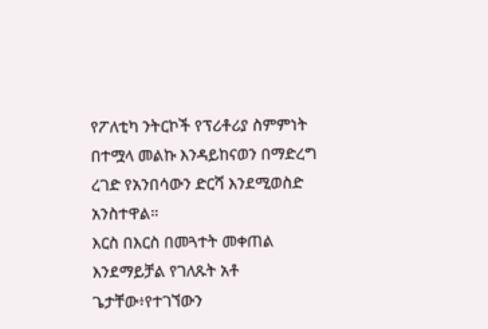የፖለቲካ ንትርኮች የፕሪቶሪያ ስምምነት በተሟላ መልኩ እንዳይከናወን በማድረግ ረገድ የአንበሳውን ድርሻ እንደሚወስድ አንስተዋል።
እርስ በእርስ በመጓተት መቀጠል እንደማይቻል የገለጹት አቶ ጌታቸው፥የተገኘውን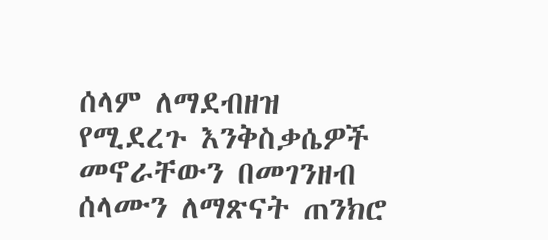ሰላም ለማደብዘዝ የሚደረጉ እንቅስቃሴዎች መኖራቸውን በመገንዘብ ሰላሙን ለማጽናት ጠንክሮ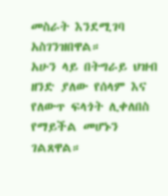መስራት እንደሚገባ አስገንዝበዋል።
አሁን ላይ በትግራይ ህዝብ ዘንድ ያለው የሰላም እና የለውጥ ፍላጎት ሊቀለበስ የማይችል መሆኑን ገልጸዋል።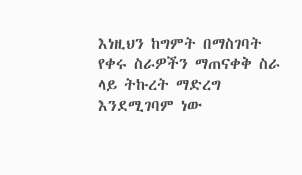እነዚህን ከግምት በማስገባት የቀሩ ስራዎችን ማጠናቀቅ ስራ ላይ ትኩረት ማድረግ እንደሚገባም ነው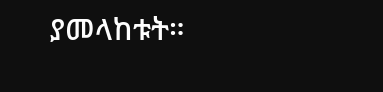ያመላከቱት።